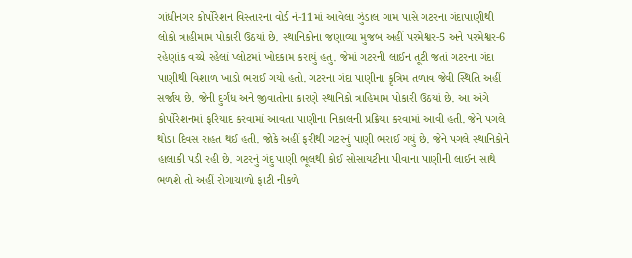ગાંધીનગર કોર્પોરેશન વિસ્તારના વોર્ડ નં-11માં આવેલા ઝુંડાલ ગામ પાસે ગટરના ગંદાપાણીથી લોકો ત્રાહીમામ પોકારી ઉઠયાં છે. સ્થાનિકોના જણાવ્યા મુજબ અહીં પરમેશ્વર-5 અને પરમેશ્વર-6 રહેણાંક વચ્ચે રહેલાં પ્લોટમાં ખોદકામ કરાયું હતુ. જેમાં ગટરની લાઈન તૂટી જતાં ગટરના ગંદા પાણીથી વિશાળ ખાડો ભરાઈ ગયો હતો. ગટરના ગંદા પાણીના કૃત્રિમ તળાવ જેવી સ્થિતિ અહીં સર્જાય છે. જેની દુર્ગંધ અને જીવાતોના કારણે સ્થાનિકો ત્રાહિમામ પોકારી ઉઠયાં છે. આ અંગે કોર્પોરેશનમાં ફરિયાદ કરવામાં આવતા પાણીના નિકાલની પ્રક્રિયા કરવામાં આવી હતી. જેને પગલે થોડા દિવસ રાહત થઈ હતી. જોકે અહીં ફરીથી ગટરનું પાણી ભરાઈ ગયું છે. જેને પગલે સ્થાનિકોને હાલાકી પડી રહી છે. ગટરનું ગંદુ પાણી ભૂલથી કોઈ સોસાયટીના પીવાના પાણીની લાઈન સાથે ભળશે તો અહીં રોગાચાળો ફાટી નીકળે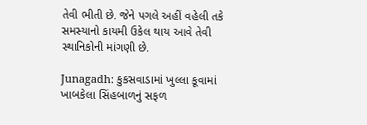તેવી ભીતી છે. જેને પગલે અહીં વહેલી તકે સમસ્યાનો કાયમી ઉકેલ થાય આવે તેવી સ્થાનિકોની માંગણી છે.

Junagadh: કુકસવાડામાં ખુલ્લા કૂવામાં ખાબકેલા સિંહબાળનું સફળ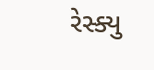રેસ્ક્યુ